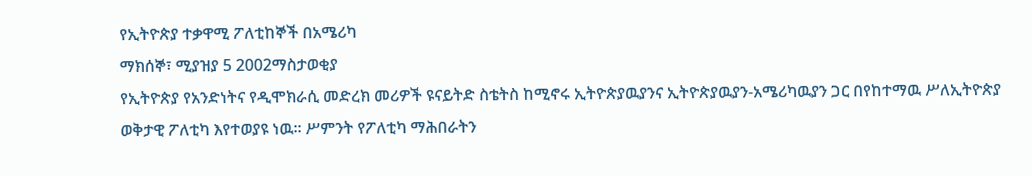የኢትዮጵያ ተቃዋሚ ፖለቲከኞች በአሜሪካ
ማክሰኞ፣ ሚያዝያ 5 2002ማስታወቂያ
የኢትዮጵያ የአንድነትና የዲሞክራሲ መድረክ መሪዎች ዩናይትድ ስቴትስ ከሚኖሩ ኢትዮጵያዉያንና ኢትዮጵያዉያን-አሜሪካዉያን ጋር በየከተማዉ ሥለኢትዮጵያ ወቅታዊ ፖለቲካ እየተወያዩ ነዉ። ሥምንት የፖለቲካ ማሕበራትን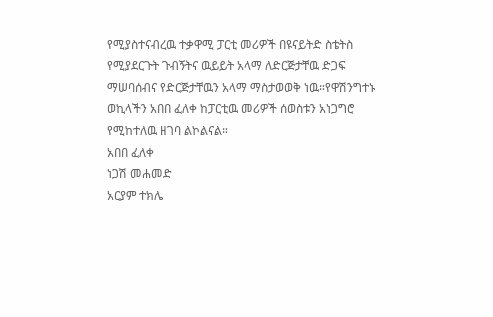የሚያስተናብረዉ ተቃዋሚ ፓርቲ መሪዎች በዩናይትድ ስቴትስ የሚያደርጉት ጉብኝትና ዉይይት አላማ ለድርጅታቸዉ ድጋፍ ማሠባሰብና የድርጅታቸዉን አላማ ማስታወወቅ ነዉ።የዋሽንግተኑ ወኪላችን አበበ ፈለቀ ከፓርቲዉ መሪዎች ሰወስቱን አነጋግሮ የሚከተለዉ ዘገባ ልኮልናል።
አበበ ፈለቀ
ነጋሽ መሐመድ
አርያም ተክሌ